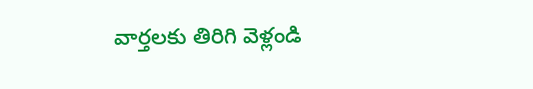వార్తలకు తిరిగి వెళ్లండి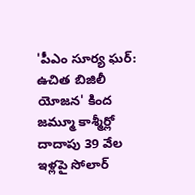'పీఎం సూర్య ఘర్: ఉచిత బిజిలీ యోజన' కింద జమ్మూ కాశ్మీర్లో దాదాపు 39 వేల ఇళ్లపై సోలార్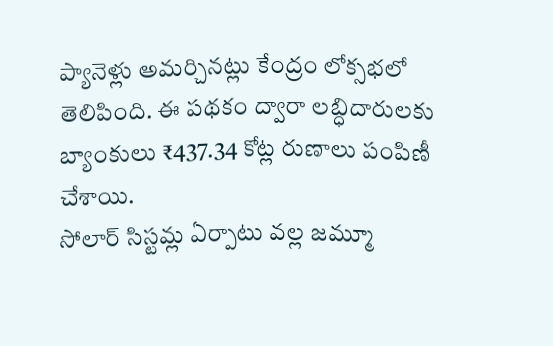ప్యానెళ్లు అమర్చినట్లు కేంద్రం లోక్సభలో తెలిపింది. ఈ పథకం ద్వారా లబ్ధిదారులకు బ్యాంకులు ₹437.34 కోట్ల రుణాలు పంపిణీ చేశాయి.
సోలార్ సిస్టమ్ల ఏర్పాటు వల్ల జమ్మూ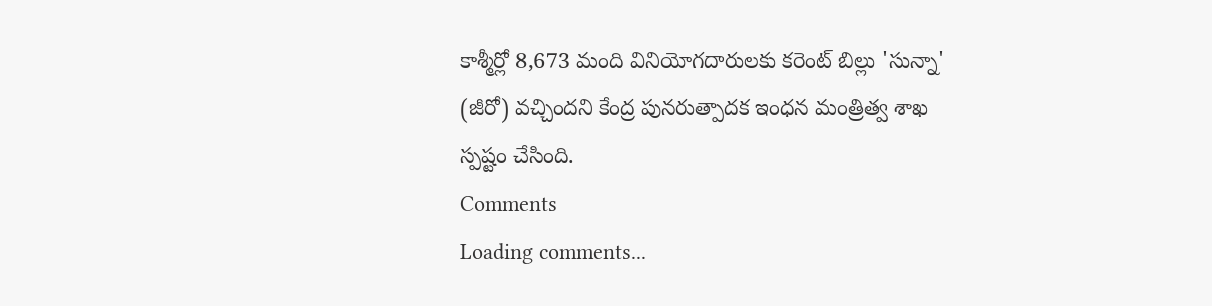కాశ్మీర్లో 8,673 మంది వినియోగదారులకు కరెంట్ బిల్లు 'సున్నా' (జీరో) వచ్చిందని కేంద్ర పునరుత్పాదక ఇంధన మంత్రిత్వ శాఖ స్పష్టం చేసింది.
Comments
Loading comments...